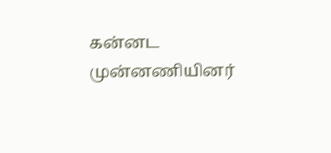கன்னட முன்னணியினர்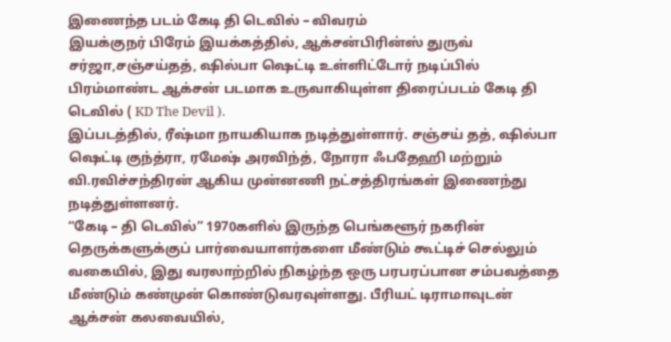இணைந்த படம் கேடி தி டெவில் – விவரம்
இயக்குநர் பிரேம் இயக்கத்தில், ஆக்சன்பிரின்ஸ் துருவ் சர்ஜா,சஞ்சய்தத், ஷில்பா ஷெட்டி உள்ளிட்டோர் நடிப்பில் பிரம்மாண்ட ஆக்சன் படமாக உருவாகியுள்ள திரைப்படம் கேடி தி டெவில் ( KD The Devil ).
இப்படத்தில், ரீஷ்மா நாயகியாக நடித்துள்ளார். சஞ்சய் தத், ஷில்பா ஷெட்டி குந்த்ரா, ரமேஷ் அரவிந்த், நோரா ஃபதேஹி மற்றும் வி.ரவிச்சந்திரன் ஆகிய முன்னணி நட்சத்திரங்கள் இணைந்து நடித்துள்ளனர்.
“கேடி – தி டெவில்” 1970களில் இருந்த பெங்களூர் நகரின் தெருக்களுக்குப் பார்வையாளர்களை மீண்டும் கூட்டிச் செல்லும் வகையில், இது வரலாற்றில் நிகழ்ந்த ஒரு பரபரப்பான சம்பவத்தை மீண்டும் கண்முன் கொண்டுவரவுள்ளது. பீரியட் டிராமாவுடன் ஆக்சன் கலவையில்,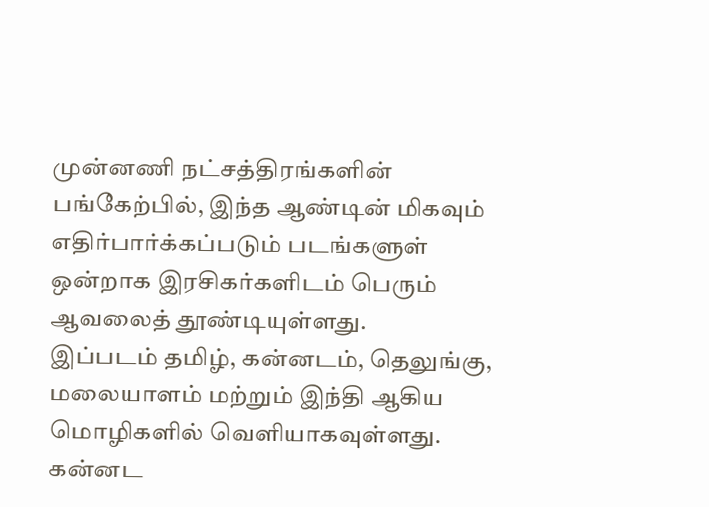முன்னணி நட்சத்திரங்களின் பங்கேற்பில், இந்த ஆண்டின் மிகவும் எதிர்பார்க்கப்படும் படங்களுள் ஒன்றாக இரசிகர்களிடம் பெரும் ஆவலைத் தூண்டியுள்ளது.
இப்படம் தமிழ், கன்னடம், தெலுங்கு, மலையாளம் மற்றும் இந்தி ஆகிய மொழிகளில் வெளியாகவுள்ளது.
கன்னட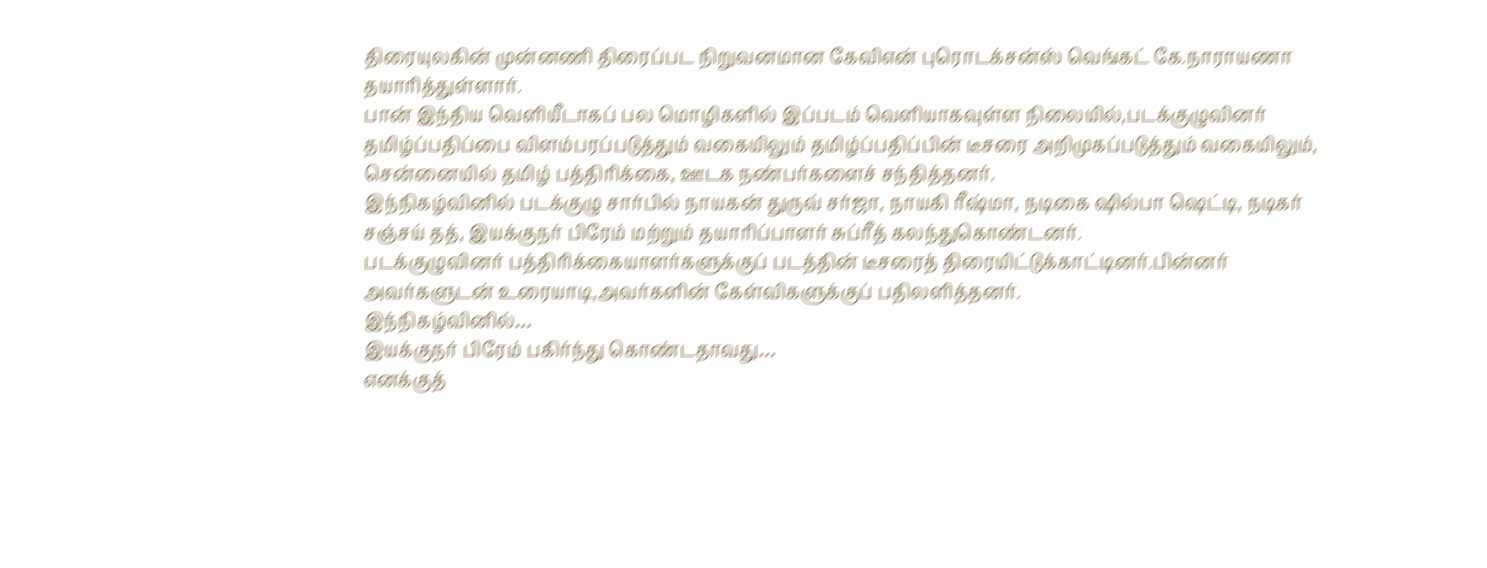திரையுலகின் முன்னணி திரைப்பட நிறுவனமான கேவிஎன் புரொடக்சன்ஸ் வெங்கட் கே.நாராயணா
தயாரித்துள்ளார்.
பான் இந்திய வெளியீடாகப் பல மொழிகளில் இப்படம் வெளியாகவுள்ள நிலையில்,படக்குழுவினர் தமிழ்ப்பதிப்பை விளம்பரப்படுத்தும் வகையிலும் தமிழ்ப்பதிப்பின் டீசரை அறிமுகப்படுத்தும் வகையிலும், சென்னையில் தமிழ் பத்திரிக்கை, ஊடக நண்பர்களைச் சந்தித்தனர்.
இந்நிகழ்வினில் படக்குழு சார்பில் நாயகன் துருவ் சர்ஜா, நாயகி ரீஷ்மா, நடிகை ஷில்பா ஷெட்டி, நடிகர் சஞ்சய் தத், இயக்குநர் பிரேம் மற்றும் தயாரிப்பாளர் சுப்ரீத் கலந்துகொண்டனர்.
படக்குழுவினர் பத்திரிக்கையாளர்களுக்குப் படத்தின் டீசரைத் திரையிட்டுக்காட்டினர்.பின்னர் அவர்களுடன் உரையாடி,அவர்களின் கேள்விகளுக்குப் பதிலளித்தனர்.
இந்நிகழ்வினில்…
இயக்குநர் பிரேம் பகிர்ந்து கொண்டதாவது…
எனக்குத்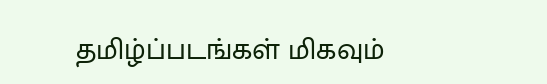தமிழ்ப்படங்கள் மிகவும்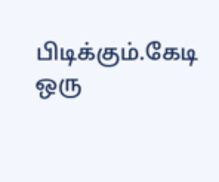பிடிக்கும்.கேடி ஒரு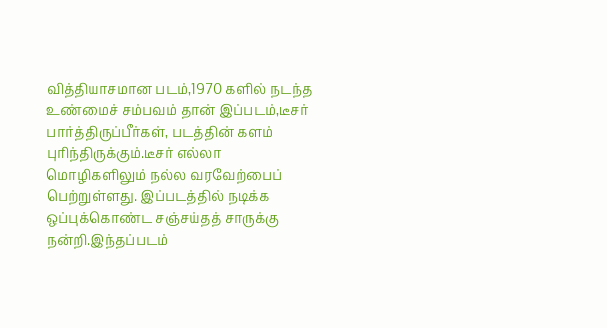வித்தியாசமான படம்,1970 களில் நடந்த உண்மைச் சம்பவம் தான் இப்படம்,டீசர் பார்த்திருப்பீர்கள், படத்தின் களம் புரிந்திருக்கும்.டீசர் எல்லா மொழிகளிலும் நல்ல வரவேற்பைப் பெற்றுள்ளது. இப்படத்தில் நடிக்க ஒப்புக்கொண்ட சஞ்சய்தத் சாருக்கு நன்றி.இந்தப்படம்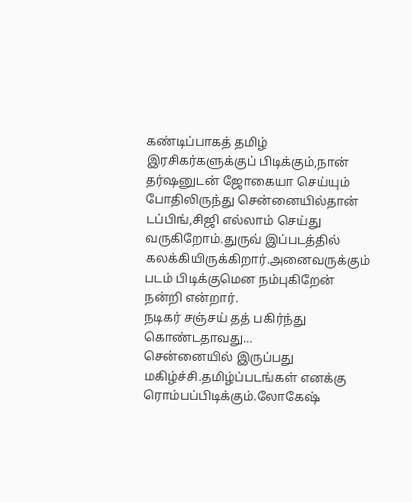கண்டிப்பாகத் தமிழ் இரசிகர்களுக்குப் பிடிக்கும்,நான் தர்ஷனுடன் ஜோகையா செய்யும் போதிலிருந்து சென்னையில்தான் டப்பிங்,சிஜி எல்லாம் செய்து வருகிறோம்.துருவ் இப்படத்தில் கலக்கியிருக்கிறார்.அனைவருக்கும் படம் பிடிக்குமென நம்புகிறேன் நன்றி என்றார்.
நடிகர் சஞ்சய் தத் பகிர்ந்து கொண்டதாவது…
சென்னையில் இருப்பது மகிழ்ச்சி.தமிழ்ப்படங்கள் எனக்கு ரொம்பப்பிடிக்கும்.லோகேஷ்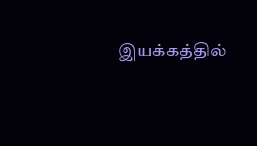இயக்கத்தில்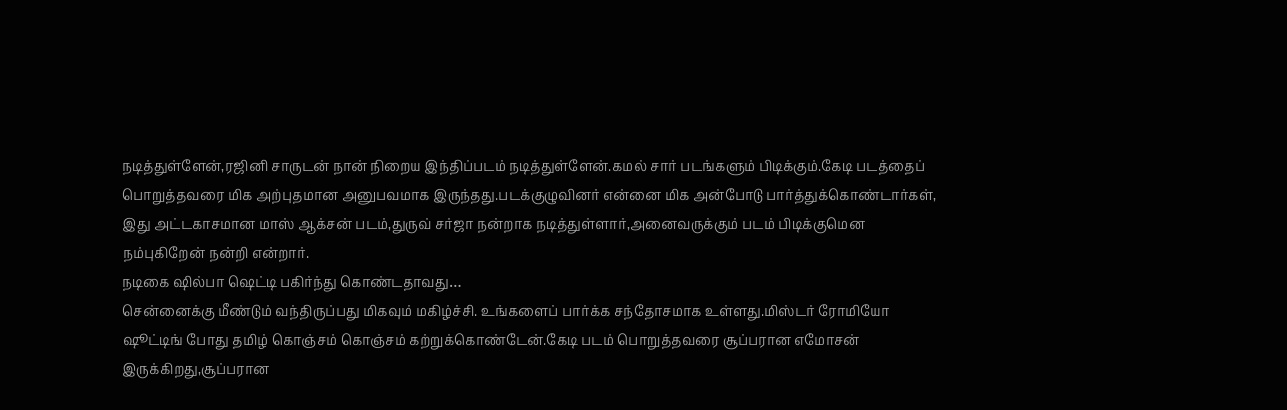நடித்துள்ளேன்,ரஜினி சாருடன் நான் நிறைய இந்திப்படம் நடித்துள்ளேன்.கமல் சார் படங்களும் பிடிக்கும்.கேடி படத்தைப் பொறுத்தவரை மிக அற்புதமான அனுபவமாக இருந்தது.படக்குழுவினர் என்னை மிக அன்போடு பார்த்துக்கொண்டார்கள், இது அட்டகாசமான மாஸ் ஆக்சன் படம்,துருவ் சர்ஜா நன்றாக நடித்துள்ளார்,அனைவருக்கும் படம் பிடிக்குமென நம்புகிறேன் நன்றி என்றார்.
நடிகை ஷில்பா ஷெட்டி பகிர்ந்து கொண்டதாவது…
சென்னைக்கு மீண்டும் வந்திருப்பது மிகவும் மகிழ்ச்சி. உங்களைப் பார்க்க சந்தோசமாக உள்ளது.மிஸ்டர் ரோமியோ ஷூட்டிங் போது தமிழ் கொஞ்சம் கொஞ்சம் கற்றுக்கொண்டேன்.கேடி படம் பொறுத்தவரை சூப்பரான எமோசன் இருக்கிறது,சூப்பரான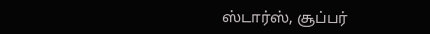ஸ்டார்ஸ், சூப்பர்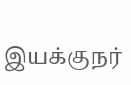இயக்குநர்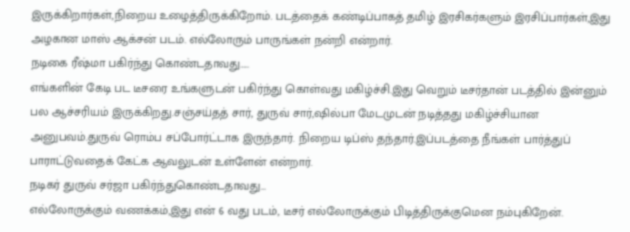இருக்கிறார்கள்,நிறைய உழைத்திருக்கிறோம். படத்தைக் கண்டிப்பாகத் தமிழ் இரசிகர்களும் இரசிப்பார்கள்,இது அழகான மாஸ் ஆக்சன் படம். எல்லோரும் பாருங்கள் நன்றி என்றார்.
நடிகை ரீஷ்மா பகிர்ந்து கொண்டதாவது…..
எங்களின் கேடி பட டீசரை உங்களுடன் பகிர்ந்து கொள்வது மகிழ்ச்சி.இது வெறும் டீசர்தான் படத்தில் இன்னும் பல ஆச்சரியம் இருக்கிறது.சஞ்சய்தத் சார், துருவ் சார்,ஷில்பா மேடமுடன் நடித்தது மகிழ்ச்சியான அனுபவம்.துருவ் ரொம்ப சப்போர்ட்டாக இருந்தார். நிறைய டிப்ஸ் தந்தார்.இப்படத்தை நீங்கள் பார்த்துப் பாராட்டுவதைக் கேட்க ஆவலுடன் உள்ளேன் என்றார்.
நடிகர் துருவ் சர்ஜா பகிர்ந்துகொண்டதாவது…
எல்லோருக்கும் வணக்கம்,இது என் 6 வது படம், டீசர் எல்லோருக்கும் பிடித்திருக்குமென நம்புகிறேன்.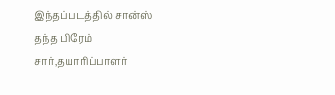இந்தப்படத்தில் சான்ஸ் தந்த பிரேம் சார்,தயாரிப்பாளர்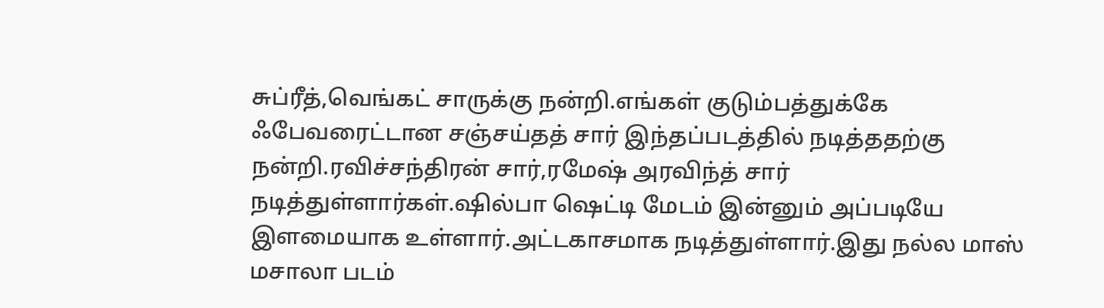சுப்ரீத்,வெங்கட் சாருக்கு நன்றி.எங்கள் குடும்பத்துக்கே ஃபேவரைட்டான சஞ்சய்தத் சார் இந்தப்படத்தில் நடித்ததற்கு நன்றி.ரவிச்சந்திரன் சார்,ரமேஷ் அரவிந்த் சார் நடித்துள்ளார்கள்.ஷில்பா ஷெட்டி மேடம் இன்னும் அப்படியே இளமையாக உள்ளார்.அட்டகாசமாக நடித்துள்ளார்.இது நல்ல மாஸ் மசாலா படம்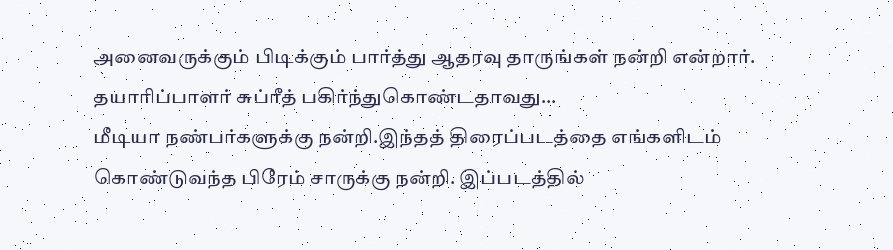அனைவருக்கும் பிடிக்கும் பார்த்து ஆதரவு தாருங்கள் நன்றி என்றார்.
தயாரிப்பாளர் சுப்ரீத் பகிர்ந்துகொண்டதாவது…
மீடியா நண்பர்களுக்கு நன்றி.இந்தத் திரைப்படத்தை எங்களிடம் கொண்டுவந்த பிரேம் சாருக்கு நன்றி. இப்படத்தில்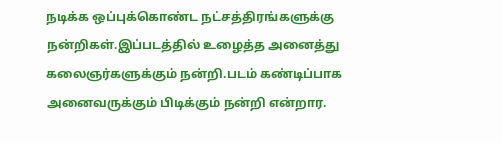நடிக்க ஒப்புக்கொண்ட நட்சத்திரங்களுக்கு நன்றிகள்.இப்படத்தில் உழைத்த அனைத்து கலைஞர்களுக்கும் நன்றி.படம் கண்டிப்பாக அனைவருக்கும் பிடிக்கும் நன்றி என்றார.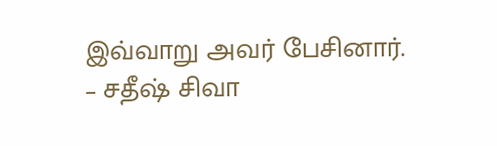இவ்வாறு அவர் பேசினார்.
– சதீஷ் சிவா